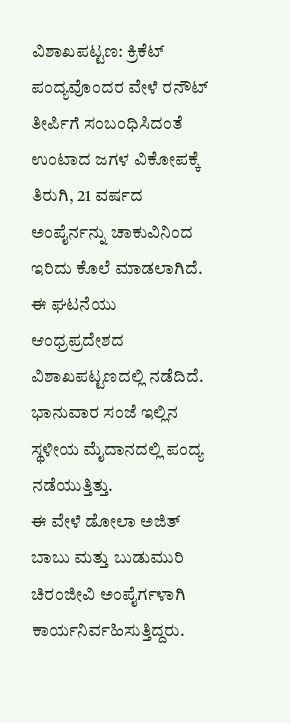ವಿಶಾಖಪಟ್ಟಣ: ಕ್ರಿಕೆಟ್ ಪಂದ್ಯವೊಂದರ ವೇಳೆ ರನೌಟ್ ತೀರ್ಪಿಗೆ ಸಂಬಂಧಿಸಿದಂತೆ ಉಂಟಾದ ಜಗಳ ವಿಕೋಪಕ್ಕೆ ತಿರುಗಿ, 21 ವರ್ಷದ ಅಂಪೈರ್ನನ್ನು ಚಾಕುವಿನಿಂದ ಇರಿದು ಕೊಲೆ ಮಾಡಲಾಗಿದೆ.
ಈ ಘಟನೆಯು ಆಂಧ್ರಪ್ರದೇಶದ ವಿಶಾಖಪಟ್ಟಣದಲ್ಲಿ ನಡೆದಿದೆ.
ಭಾನುವಾರ ಸಂಜೆ ಇಲ್ಲಿನ ಸ್ಥಳೀಯ ಮೈದಾನದಲ್ಲಿ ಪಂದ್ಯ ನಡೆಯುತ್ತಿತ್ತು.
ಈ ವೇಳೆ ಡೋಲಾ ಅಜಿತ್ ಬಾಬು ಮತ್ತು ಬುಡುಮುರಿ ಚಿರಂಜೀವಿ ಅಂಪೈರ್ಗಳಾಗಿ ಕಾರ್ಯನಿರ್ವಹಿಸುತ್ತಿದ್ದರು.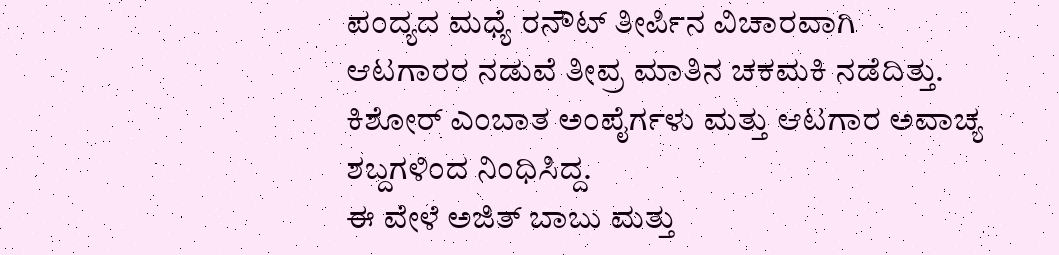ಪಂದ್ಯದ ಮಧ್ಯೆ ರನೌಟ್ ತೀರ್ಪಿನ ವಿಚಾರವಾಗಿ ಆಟಗಾರರ ನಡುವೆ ತೀವ್ರ ಮಾತಿನ ಚಕಮಕಿ ನಡೆದಿತ್ತು. ಕಿಶೋರ್ ಎಂಬಾತ ಅಂಪೈರ್ಗಳು ಮತ್ತು ಆಟಗಾರ ಅವಾಚ್ಯ ಶಬ್ದಗಳಿಂದ ನಿಂಧಿಸಿದ್ದ.
ಈ ವೇಳೆ ಅಜಿತ್ ಬಾಬು ಮತ್ತು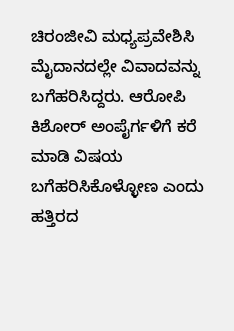ಚಿರಂಜೀವಿ ಮಧ್ಯಪ್ರವೇಶಿಸಿ ಮೈದಾನದಲ್ಲೇ ವಿವಾದವನ್ನು ಬಗೆಹರಿಸಿದ್ದರು. ಆರೋಪಿ ಕಿಶೋರ್ ಅಂಪೈರ್ಗಳಿಗೆ ಕರೆ ಮಾಡಿ ವಿಷಯ ಬಗೆಹರಿಸಿಕೊಳ್ಳೋಣ ಎಂದು ಹತ್ತಿರದ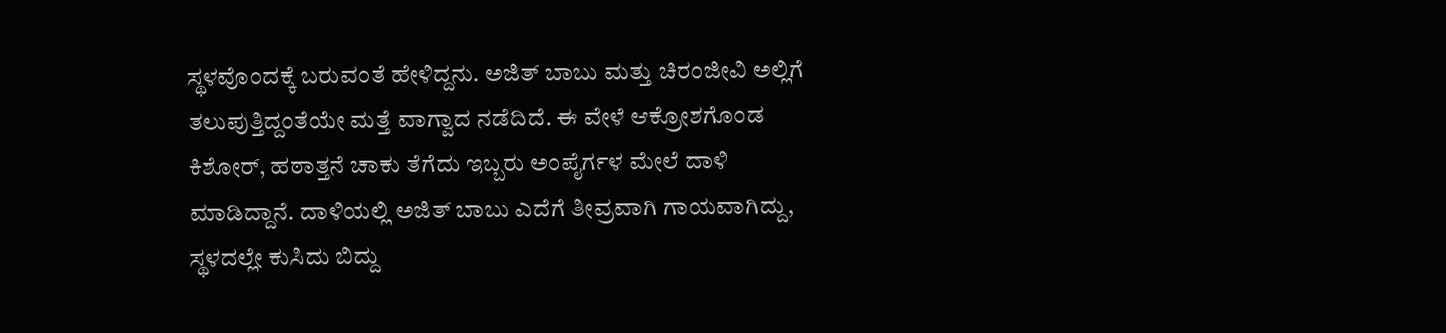ಸ್ಥಳವೊಂದಕ್ಕೆ ಬರುವಂತೆ ಹೇಳಿದ್ದನು. ಅಜಿತ್ ಬಾಬು ಮತ್ತು ಚಿರಂಜೀವಿ ಅಲ್ಲಿಗೆ ತಲುಪುತ್ತಿದ್ದಂತೆಯೇ ಮತ್ತೆ ವಾಗ್ವಾದ ನಡೆದಿದೆ. ಈ ವೇಳೆ ಆಕ್ರೋಶಗೊಂಡ ಕಿಶೋರ್, ಹಠಾತ್ತನೆ ಚಾಕು ತೆಗೆದು ಇಬ್ಬರು ಅಂಪೈರ್ಗಳ ಮೇಲೆ ದಾಳಿ ಮಾಡಿದ್ದಾನೆ. ದಾಳಿಯಲ್ಲಿ ಅಜಿತ್ ಬಾಬು ಎದೆಗೆ ತೀವ್ರವಾಗಿ ಗಾಯವಾಗಿದ್ದು, ಸ್ಥಳದಲ್ಲೇ ಕುಸಿದು ಬಿದ್ದು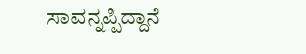ಸಾವನ್ನಪ್ಪಿದ್ದಾನೆ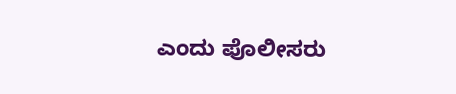ಎಂದು ಪೊಲೀಸರು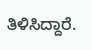ತಿಳಿಸಿದ್ದಾರೆ.